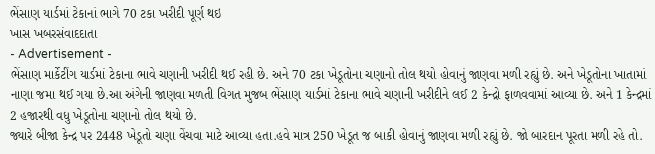ભેંસાણ યાર્ડમાં ટેકાનાં ભાગે 70 ટકા ખરીદી પૂર્ણ થઇ
ખાસ ખબરસંવાદદાતા
- Advertisement -
ભેંસાણ માર્કેટીંગ યાર્ડમાં ટેકાના ભાવે ચણાની ખરીદી થઈ રહી છે. અને 70 ટકા ખેડૂતોના ચણાનો તોલ થયો હોવાનું જાણવા મળી રહ્યું છે. અને ખેડૂતોના ખાતામાં નાણા જમા થઈ ગયા છે.આ અંગેની જાણવા મળતી વિગત મુજબ ભેંસાણ યાર્ડમાં ટેકાના ભાવે ચણાની ખરીદીને લઈ 2 કેન્દ્રો ફાળવવામાં આવ્યા છે. અને 1 કેન્દ્રમાં 2 હજારથી વધુ ખેડૂતોના ચણાનો તોલ થયો છે.
જ્યારે બીજા કેન્દ્ર પર 2448 ખેડૂતો ચણા વેંચવા માટે આવ્યા હતા.હવે માત્ર 250 ખેડૂત જ બાકી હોવાનું જાણવા મળી રહ્યું છે. જો બારદાન પૂરતા મળી રહે તો.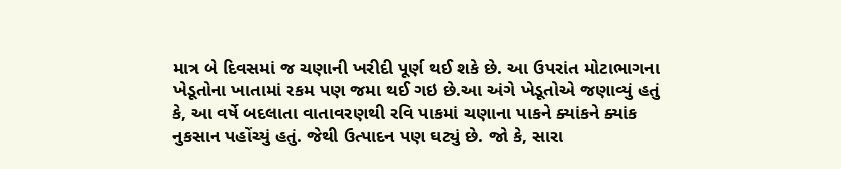માત્ર બે દિવસમાં જ ચણાની ખરીદી પૂર્ણ થઈ શકે છે. આ ઉપરાંત મોટાભાગના ખેડૂતોના ખાતામાં રકમ પણ જમા થઈ ગઇ છે.આ અંગે ખેડૂતોએ જણાવ્યું હતું કે, આ વર્ષે બદલાતા વાતાવરણથી રવિ પાકમાં ચણાના પાકને ક્યાંકને ક્યાંક નુકસાન પહોંચ્યું હતું. જેથી ઉત્પાદન પણ ઘટ્યું છે. જો કે, સારા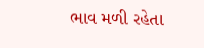ભાવ મળી રહેતા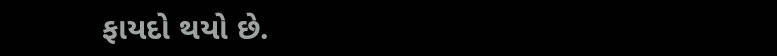ફાયદો થયો છે.